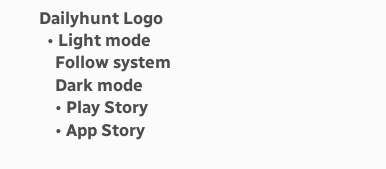Dailyhunt Logo
  • Light mode
    Follow system
    Dark mode
    • Play Story
    • App Story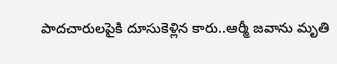పాదచారులపైకి దూసుకెళ్లిన కారు..ఆర్మీ జవాను మృతి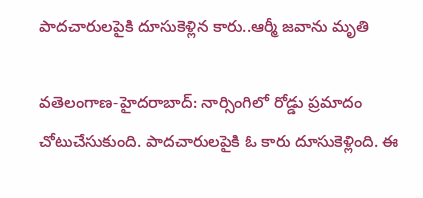పాదచారులపైకి దూసుకెళ్లిన కారు..ఆర్మీ జవాను మృతి

వతెలంగాణ-హైదరాబాద్: నార్సింగిలో రోడ్డు ప్రమాదం చోటుచేసుకుంది. పాదచారులపైకి ఓ కారు దూసుకెళ్లింది. ఈ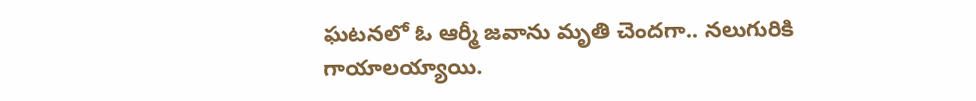ఘటనలో ఓ ఆర్మీ జవాను మృతి చెందగా.. నలుగురికి గాయాలయ్యాయి.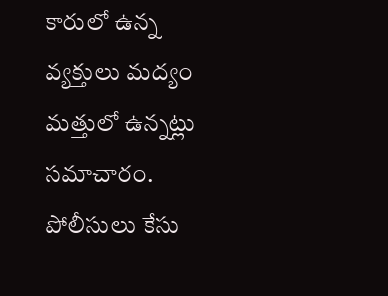కారులో ఉన్న వ్యక్తులు మద్యం మత్తులో ఉన్నట్లు సమాచారం. పోలీసులు కేసు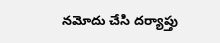నమోదు చేసి దర్యాప్తు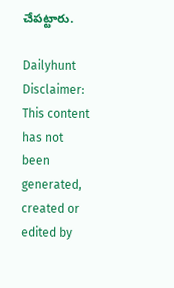చేపట్టారు.

Dailyhunt
Disclaimer: This content has not been generated, created or edited by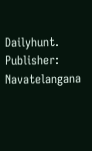Dailyhunt. Publisher: Navatelangana